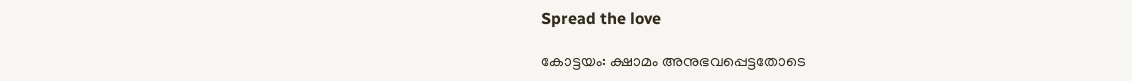Spread the love

കോട്ടയം: ക്ഷാമം അനുഭവപ്പെട്ടതോടെ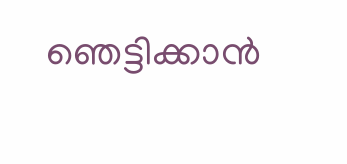ഞെട്ടിക്കാന്‍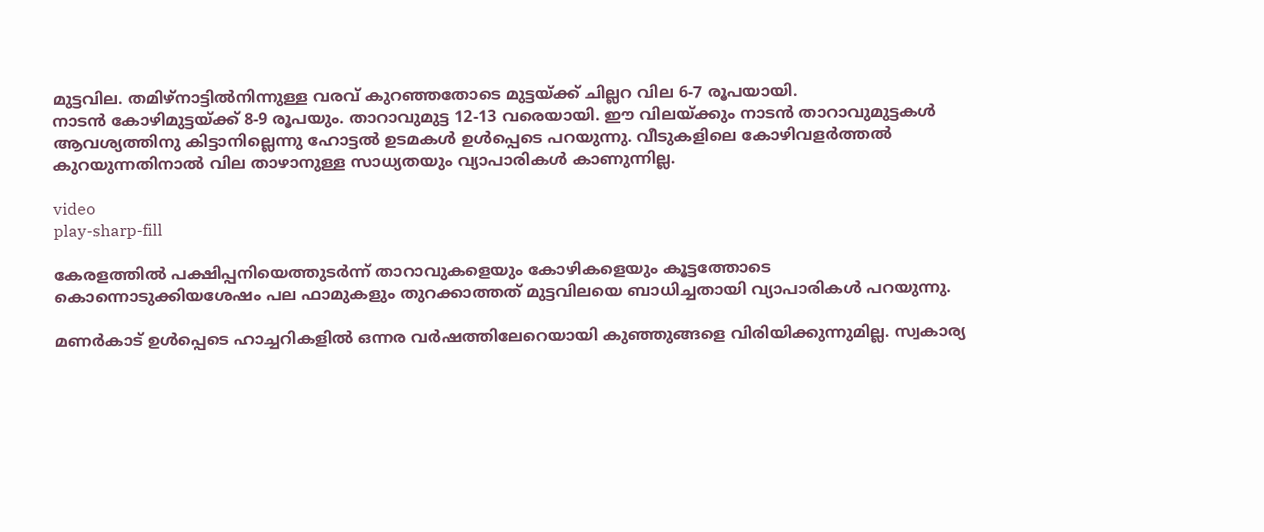മുട്ടവില. തമിഴ്‌നാട്ടില്‍നിന്നുള്ള വരവ്‌ കുറഞ്ഞതോടെ മുട്ടയ്‌ക്ക് ചില്ലറ വില 6-7 രൂപയായി.
നാടന്‍ കോഴിമുട്ടയ്‌ക്ക് 8-9 രൂപയും. താറാവുമുട്ട 12-13 വരെയായി. ഈ വിലയ്‌ക്കും നാടന്‍ താറാവുമുട്ടകള്‍ ആവശ്യത്തിനു കിട്ടാനില്ലെന്നു ഹോട്ടല്‍ ഉടമകള്‍ ഉള്‍പ്പെടെ പറയുന്നു. വീടുകളിലെ കോഴിവളര്‍ത്തല്‍ കുറയുന്നതിനാല്‍ വില താഴാനുള്ള സാധ്യതയും വ്യാപാരികള്‍ കാണുന്നില്ല.

video
play-sharp-fill

കേരളത്തില്‍ പക്ഷിപ്പനിയെത്തുടര്‍ന്ന്‌ താറാവുകളെയും കോഴികളെയും കൂട്ടത്തോടെ കൊന്നൊടുക്കിയശേഷം പല ഫാമുകളും തുറക്കാത്തത് മുട്ടവിലയെ ബാധിച്ചതായി വ്യാപാരികള്‍ പറയുന്നു.

മണര്‍കാട്‌ ഉള്‍പ്പെടെ ഹാച്ചറികളില്‍ ഒന്നര വര്‍ഷത്തിലേറെയായി കുഞ്ഞുങ്ങളെ വിരിയിക്കുന്നുമില്ല. സ്വകാര്യ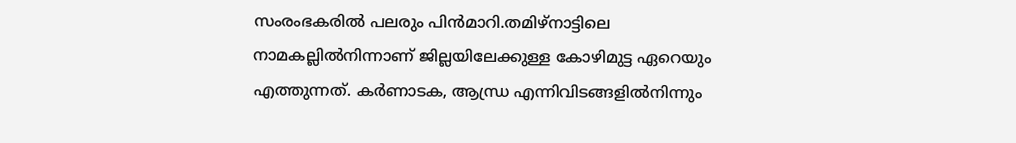സംരംഭകരില്‍ പലരും പിന്‍മാറി.തമിഴ്‌നാട്ടിലെ നാമകല്ലില്‍നിന്നാണ്‌ ജില്ലയിലേക്കുള്ള കോഴിമുട്ട ഏറെയും എത്തുന്നത്‌. കര്‍ണാടക, ആന്ധ്ര എന്നിവിടങ്ങളില്‍നിന്നും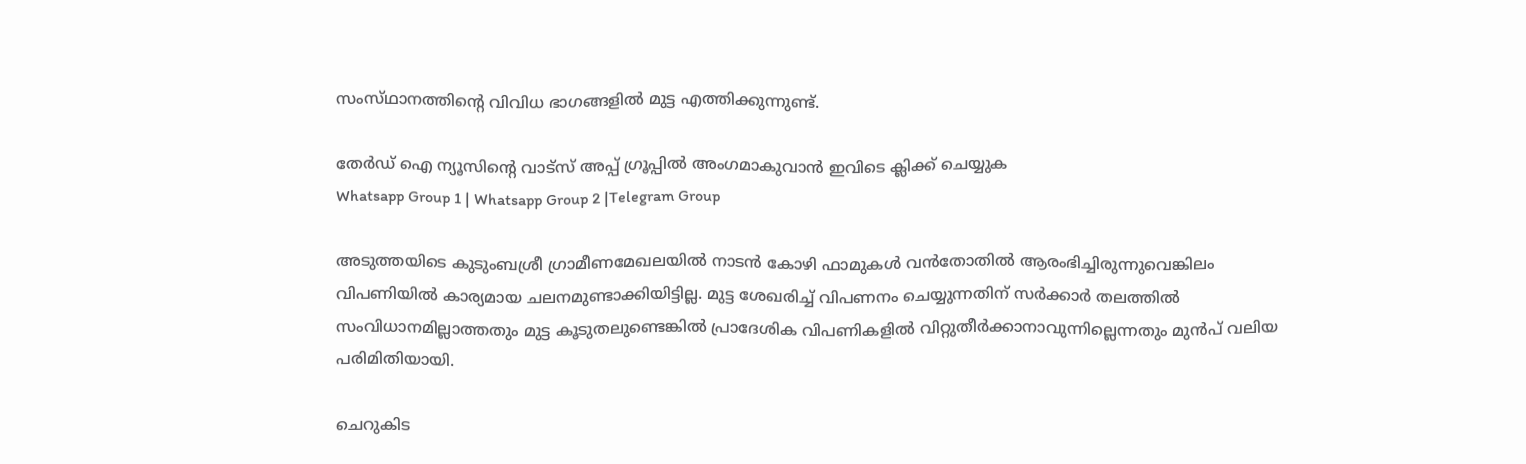സംസ്‌ഥാനത്തിന്റെ വിവിധ ഭാഗങ്ങളില്‍ മുട്ട എത്തിക്കുന്നുണ്ട്‌.

തേർഡ് ഐ ന്യൂസിന്റെ വാട്സ് അപ്പ് ഗ്രൂപ്പിൽ അംഗമാകുവാൻ ഇവിടെ ക്ലിക്ക് ചെയ്യുക
Whatsapp Group 1 | Whatsapp Group 2 |Telegram Group

അടുത്തയിടെ കുടുംബശ്രീ ഗ്രാമീണമേഖലയില്‍ നാടന്‍ കോഴി ഫാമുകള്‍ വന്‍തോതില്‍ ആരംഭിച്ചിരുന്നുവെങ്കിലം വിപണിയില്‍ കാര്യമായ ചലനമുണ്ടാക്കിയിട്ടില്ല. മുട്ട ശേഖരിച്ച്‌ വിപണനം ചെയ്യുന്നതിന്‌ സര്‍ക്കാര്‍ തലത്തില്‍ സംവിധാനമില്ലാത്തതും മുട്ട കൂടുതലുണ്ടെങ്കില്‍ പ്രാദേശിക വിപണികളില്‍ വിറ്റുതീര്‍ക്കാനാവുന്നില്ലെന്നതും മുന്‍പ്‌ വലിയ പരിമിതിയായി.

ചെറുകിട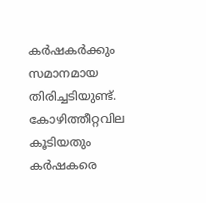കര്‍ഷകര്‍ക്കും സമാനമായ തിരിച്ചടിയുണ്ട്‌. കോഴിത്തീറ്റവില കൂടിയതും കര്‍ഷകരെ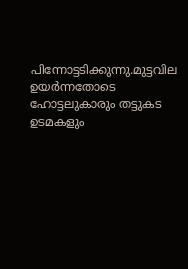പിന്നോട്ടടിക്കുന്നു.മുട്ടവില ഉയര്‍ന്നതോടെ ഹോട്ടലുകാരും തട്ടുകട ഉടമകളും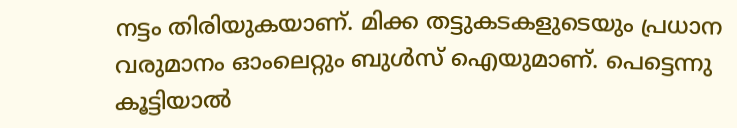നട്ടം തിരിയുകയാണ്‌. മിക്ക തട്ടുകടകളുടെയും പ്രധാന വരുമാനം ഓംലെറ്റും ബുള്‍സ്‌ ഐയുമാണ്‌. പെട്ടെന്നു കൂട്ടിയാല്‍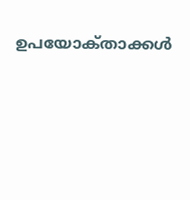ഉപയോക്‌താക്കള്‍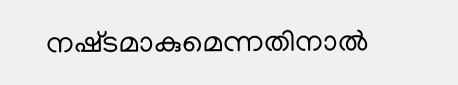നഷ്‌ടമാകുമെന്നതിനാല്‍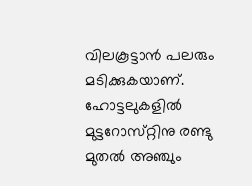വിലകൂട്ടാന്‍ പലരും മടിക്കുകയാണ്‌. ഹോട്ടലുകളില്‍ മുട്ടറോസ്‌റ്റിനു രണ്ടു മുതല്‍ അഞ്ചും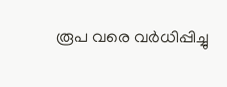രൂപ വരെ വര്‍ധിപ്പിച്ചു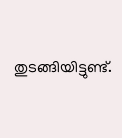തുടങ്ങിയിട്ടുണ്ട്‌.